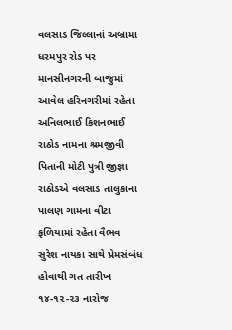વલસાડ જિલ્લાનાં અબ્રામા ધરમપુર રોડ પર માનસીનગરની બાજુમાં આવેલ હરિનગરીમાં રહેતા અનિલભાઈ કિશનભાઈ રાઠોડ નામના શ્રમજીવી પિતાની મોટી પુત્રી જીજ્ઞા રાઠોડએ વલસાડ તાલુકાના પાલણ ગામના વીટા ફળિયામાં રહેતા વૈભવ સુરેશ નાયકા સાથે પ્રેમસંબંધ હોવાથી ગત તારીખ ૧૪-૧૨-૨૩ નારોજ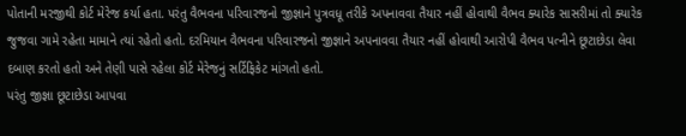પોતાની મરજીથી કોર્ટ મેરેજ કર્યા હતા. પરંતુ વૈભવના પરિવારજનો જીજ્ઞાને પુત્રવધૂ તરીકે અપનાવવા તૈયાર નહીં હોવાથી વૈભવ ક્યારેક સાસરીમાં તો ક્યારેક જુજવા ગામે રહેતા મામાને ત્યાં રહેતો હતો. દરમિયાન વૈભવના પરિવારજનો જીજ્ઞાને અપનાવવા તૈયાર નહીં હોવાથી આરોપી વૈભવ પત્નીને છૂટાછેડા લેવા દબાણ કરતો હતો અને તેણી પાસે રહેલા કોર્ટ મેરેજનું સર્ટિફિકેટ માંગતો હતો.
પરંતુ જીજ્ઞા છૂટાછેડા આપવા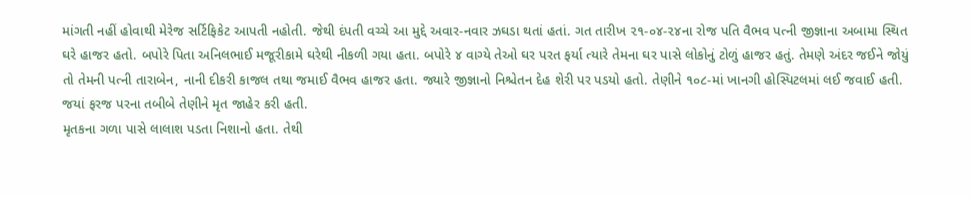માંગતી નહીં હોવાથી મેરેજ સર્ટિફિકેટ આપતી નહોતી. જેથી દંપતી વચ્ચે આ મુદ્દે અવાર-નવાર ઝઘડા થતાં હતાં. ગત તારીખ ૨૧-૦૪-૨૪ના રોજ પતિ વૈભવ પત્ની જીજ્ઞાના અબામા સ્થિત ઘરે હાજર હતો. બપોરે પિતા અનિલભાઈ મજૂરીકામે ઘરેથી નીકળી ગયા હતા. બપોરે ૪ વાગ્યે તેઓ ઘર પરત ફર્યા ત્યારે તેમના ઘર પાસે લોકોનું ટોળું હાજર હતું. તેમણે અંદર જઈને જોયું તો તેમની પત્ની તારાબેન, નાની દીકરી કાજલ તથા જમાઈ વૈભવ હાજર હતા. જ્યારે જીજ્ઞાનો નિશ્ચેતન દેહ શેરી પર પડયો હતો. તેણીને ૧૦૮-માં ખાનગી હોસ્પિટલમાં લઈ જવાઈ હતી. જયાં ફરજ પરના તબીબે તેણીને મૃત જાહેર કરી હતી.
મૃતકના ગળા પાસે લાલાશ પડતા નિશાનો હતા. તેથી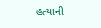હત્યાની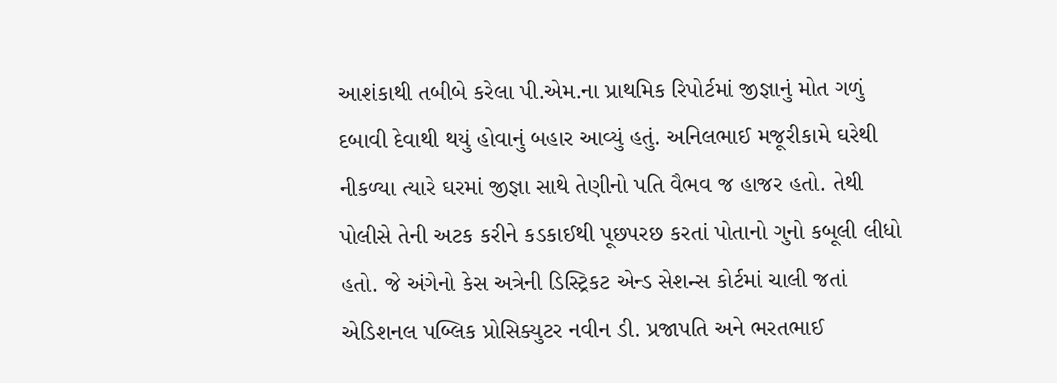આશંકાથી તબીબે કરેલા પી.એમ.ના પ્રાથમિક રિપોર્ટમાં જીજ્ઞાનું મોત ગળું દબાવી દેવાથી થયું હોવાનું બહાર આવ્યું હતું. અનિલભાઈ મજૂરીકામે ઘરેથી નીકળ્યા ત્યારે ઘરમાં જીજ્ઞા સાથે તેણીનો પતિ વૈભવ જ હાજર હતો. તેથી પોલીસે તેની અટક કરીને કડકાઈથી પૂછપરછ કરતાં પોતાનો ગુનો કબૂલી લીધો હતો. જે અંગેનો કેસ અત્રેની ડિસ્ટ્રિકટ એન્ડ સેશન્સ કોર્ટમાં ચાલી જતાં એડિશનલ પબ્લિક પ્રોસિક્યુટર નવીન ડી. પ્રજાપતિ અને ભરતભાઈ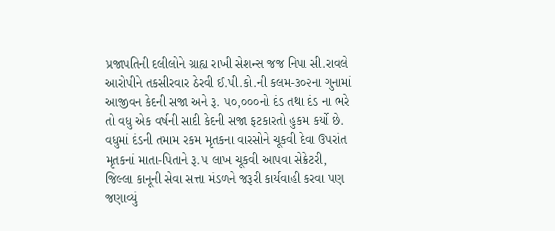પ્રજાપતિની દલીલોને ગ્રાહ્ય રાખી સેશન્સ જજ નિપા સી.રાવલે આરોપીને તકસીરવાર ઠેરવી ઈ.પી.કો.ની કલમ-૩૦૨ના ગુનામાં આજીવન કેદની સજા અને રૂ. ૫૦,૦૦૦નો દંડ તથા દંડ ના ભરે તો વધુ એક વર્ષની સાદી કેદની સજા ફટકારતો હુકમ કર્યો છે. વધુમાં દંડની તમામ રકમ મૃતકના વારસોને ચૂકવી દેવા ઉપરાંત મૃતકનાં માતા-પિતાને રૂ.૫ લાખ ચૂકવી આપવા સેક્રેટરી, જિલ્લા કાનૂની સેવા સત્તા મંડળને જરૂરી કાર્યવાહી કરવા પણ જણાવ્યું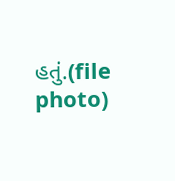હતું.(file photo)